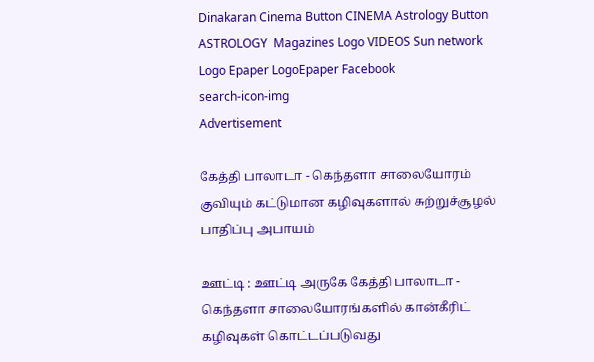Dinakaran Cinema Button CINEMA Astrology Button ASTROLOGY  Magazines Logo VIDEOS Sun network Logo Epaper LogoEpaper Facebook
search-icon-img
Advertisement

கேத்தி பாலாடா - கெந்தளா சாலையோரம் குவியும் கட்டுமான கழிவுகளால் சுற்றுச்சூழல் பாதிப்பு அபாயம்

ஊட்டி : ஊட்டி அருகே கேத்தி பாலாடா - கெந்தளா சாலையோரங்களில் கான்கீரிட் கழிவுகள் கொட்டப்படுவது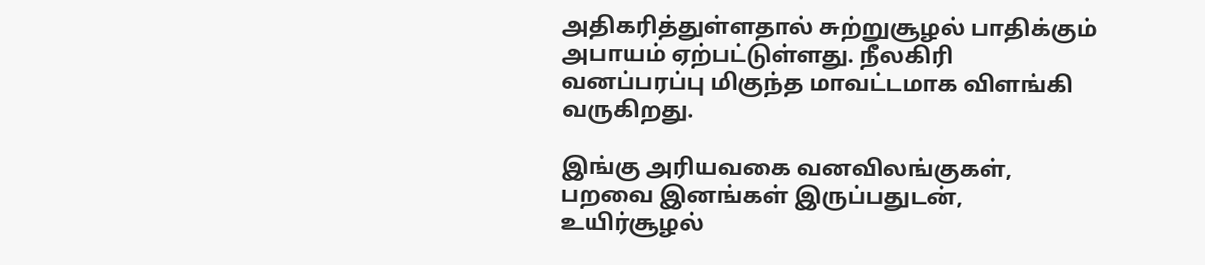அதிகரித்துள்ளதால் சுற்றுசூழல் பாதிக்கும் அபாயம் ஏற்பட்டுள்ளது. நீலகிரி வனப்பரப்பு மிகுந்த மாவட்டமாக விளங்கி வருகிறது.

இங்கு அரியவகை வனவிலங்குகள், பறவை இனங்கள் இருப்பதுடன், உயிர்சூழல்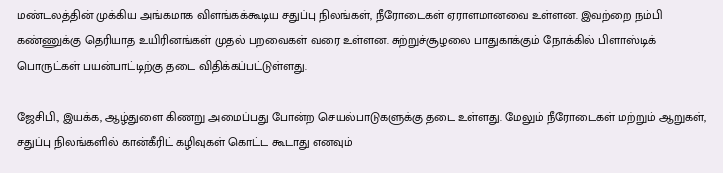மண்டலத்தின் முக்கிய அங்கமாக விளங்கக்கூடிய சதுப்பு நிலங்கள், நீரோடைகள் ஏராளமானவை உள்ளன. இவற்றை நம்பி கண்ணுக்கு தெரியாத உயிரினங்கள் முதல் பறவைகள் வரை உள்ளன. சுற்றுச்சூழலை பாதுகாக்கும் நோக்கில் பிளாஸ்டிக் பொருட்கள் பயன்பாட்டிற்கு தடை விதிக்கப்பட்டுள்ளது.

ஜேசிபி., இயக்க, ஆழ்துளை கிணறு அமைப்பது போன்ற செயல்பாடுகளுக்கு தடை உள்ளது. மேலும் நீரோடைகள் மற்றும் ஆறுகள், சதுப்பு நிலங்களில் கான்கீரிட் கழிவுகள் கொட்ட கூடாது எனவும்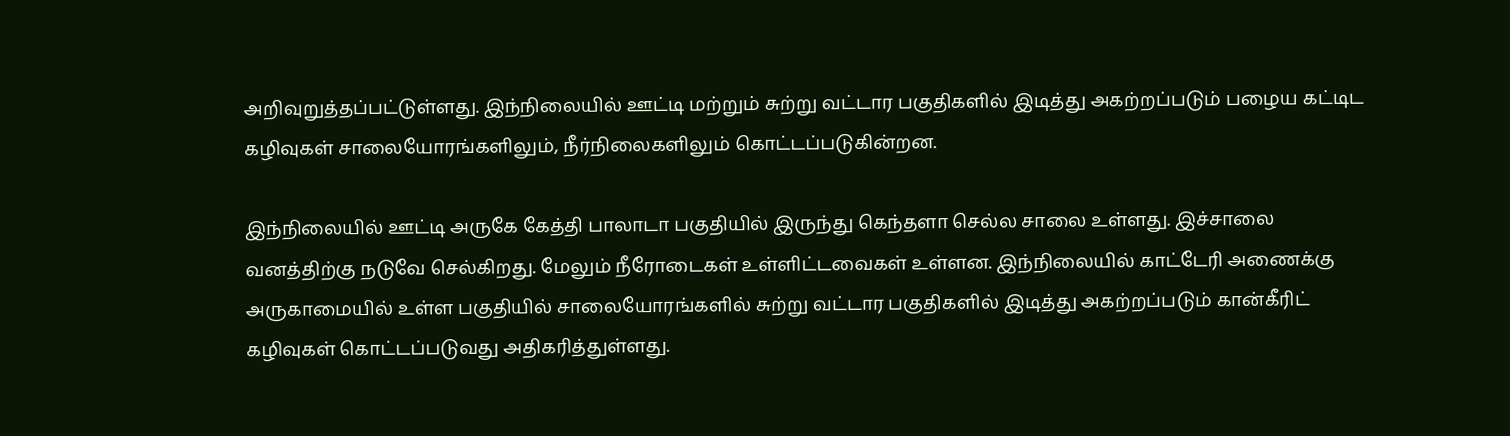அறிவுறுத்தப்பட்டுள்ளது. இந்நிலையில் ஊட்டி மற்றும் சுற்று வட்டார பகுதிகளில் இடித்து அகற்றப்படும் பழைய கட்டிட கழிவுகள் சாலையோரங்களிலும், நீர்நிலைகளிலும் கொட்டப்படுகின்றன.

இந்நிலையில் ஊட்டி அருகே கேத்தி பாலாடா பகுதியில் இருந்து கெந்தளா செல்ல சாலை உள்ளது. இச்சாலை வனத்திற்கு நடுவே செல்கிறது. மேலும் நீரோடைகள் உள்ளிட்டவைகள் உள்ளன. இந்நிலையில் காட்டேரி அணைக்கு அருகாமையில் உள்ள பகுதியில் சாலையோரங்களில் சுற்று வட்டார பகுதிகளில் இடித்து அகற்றப்படும் கான்கீரிட் கழிவுகள் கொட்டப்படுவது அதிகரித்துள்ளது.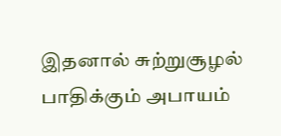இதனால் சுற்றுசூழல் பாதிக்கும் அபாயம்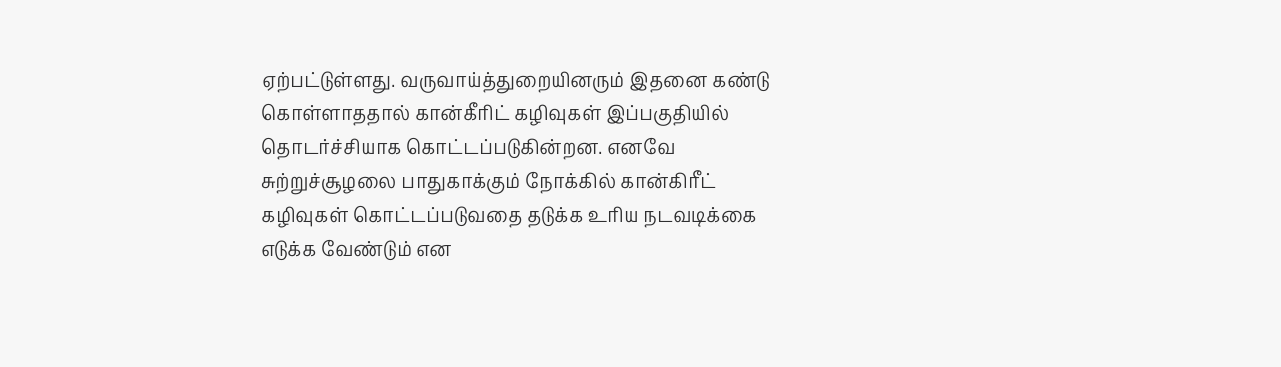ஏற்பட்டுள்ளது. வருவாய்த்துறையினரும் இதனை கண்டு கொள்ளாததால் கான்கீரிட் கழிவுகள் இப்பகுதியில் தொடர்ச்சியாக கொட்டப்படுகின்றன. எனவே சுற்றுச்சூழலை பாதுகாக்கும் நோக்கில் கான்கிரீட் கழிவுகள் கொட்டப்படுவதை தடுக்க உரிய நடவடிக்கை எடுக்க வேண்டும் என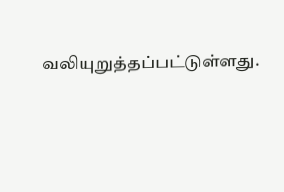வலியுறுத்தப்பட்டுள்ளது.